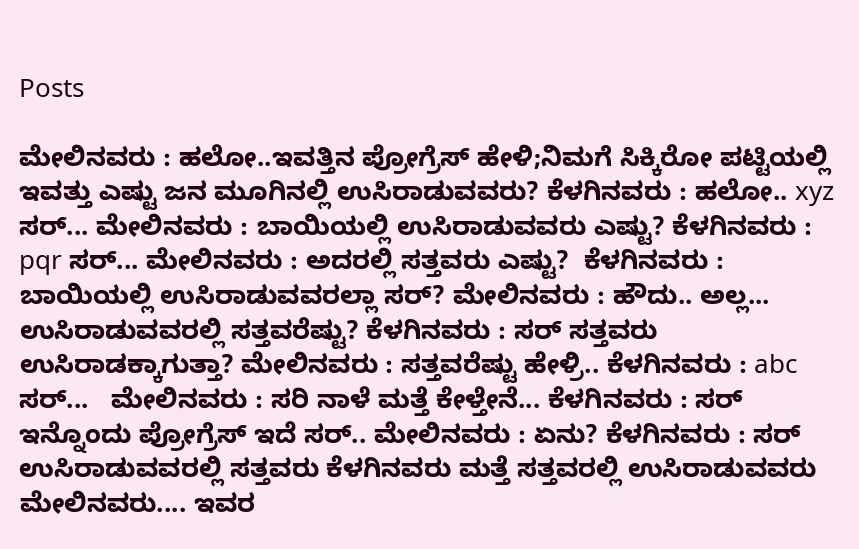Posts

ಮೇಲಿನವರು : ಹಲೋ..ಇವತ್ತಿನ ಪ್ರೋಗ್ರೆಸ್ ಹೇಳಿ;ನಿಮಗೆ ಸಿಕ್ಕಿರೋ ಪಟ್ಟಿಯಲ್ಲಿ ಇವತ್ತು ಎಷ್ಟು ಜನ ಮೂಗಿನಲ್ಲಿ ಉಸಿರಾಡುವವರು? ಕೆಳಗಿನವರು : ಹಲೋ.. xyz ಸರ್... ಮೇಲಿನವರು : ಬಾಯಿಯಲ್ಲಿ ಉಸಿರಾಡುವವರು ಎಷ್ಟು? ಕೆಳಗಿನವರು : pqr ಸರ್... ಮೇಲಿನವರು : ಅದರಲ್ಲಿ ಸತ್ತವರು ಎಷ್ಟು?  ಕೆಳಗಿನವರು : ಬಾಯಿಯಲ್ಲಿ ಉಸಿರಾಡುವವರಲ್ಲಾ ಸರ್? ಮೇಲಿನವರು : ಹೌದು.. ಅಲ್ಲ... ಉಸಿರಾಡುವವರಲ್ಲಿ ಸತ್ತವರೆಷ್ಟು? ಕೆಳಗಿನವರು : ಸರ್ ಸತ್ತವರು ಉಸಿರಾಡಕ್ಕಾಗುತ್ತಾ? ಮೇಲಿನವರು : ಸತ್ತವರೆಷ್ಟು ಹೇಳ್ರಿ.. ಕೆಳಗಿನವರು : abc ಸರ್...   ಮೇಲಿನವರು : ಸರಿ ನಾಳೆ ಮತ್ತೆ ಕೇಳ್ತೇನೆ... ಕೆಳಗಿನವರು : ಸರ್ ಇನ್ನೊಂದು ಪ್ರೋಗ್ರೆಸ್ ಇದೆ ಸರ್.. ಮೇಲಿನವರು : ಏನು? ಕೆಳಗಿನವರು : ಸರ್ ಉಸಿರಾಡುವವರಲ್ಲಿ ಸತ್ತವರು ಕೆಳಗಿನವರು ಮತ್ತೆ ಸತ್ತವರಲ್ಲಿ ಉಸಿರಾಡುವವರು ಮೇಲಿನವರು.... ಇವರ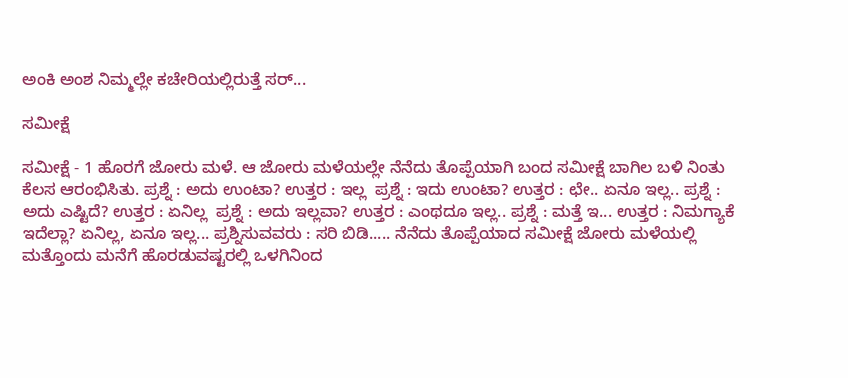ಅಂಕಿ ಅಂಶ ನಿಮ್ಮಲ್ಲೇ ಕಚೇರಿಯಲ್ಲಿರುತ್ತೆ ಸರ್...

ಸಮೀಕ್ಷೆ

ಸಮೀಕ್ಷೆ - 1 ಹೊರಗೆ ಜೋರು ಮಳೆ. ಆ ಜೋರು ಮಳೆಯಲ್ಲೇ ನೆನೆದು ತೊಪ್ಪೆಯಾಗಿ ಬಂದ ಸಮೀಕ್ಷೆ ಬಾಗಿಲ ಬಳಿ ನಿಂತು ಕೆಲಸ ಆರಂಭಿಸಿತು. ಪ್ರಶ್ನೆ : ಅದು ಉಂಟಾ? ಉತ್ತರ : ಇಲ್ಲ  ಪ್ರಶ್ನೆ : ಇದು ಉಂಟಾ? ಉತ್ತರ : ಛೇ.. ಏನೂ ಇಲ್ಲ.. ಪ್ರಶ್ನೆ : ಅದು ಎಷ್ಟಿದೆ? ಉತ್ತರ : ಏನಿಲ್ಲ  ಪ್ರಶ್ನೆ : ಅದು ಇಲ್ಲವಾ? ಉತ್ತರ : ಎಂಥದೂ ಇಲ್ಲ.. ಪ್ರಶ್ನೆ : ಮತ್ತೆ ಇ... ಉತ್ತರ : ನಿಮಗ್ಯಾಕೆ ಇದೆಲ್ಲಾ? ಏನಿಲ್ಲ, ಏನೂ ಇಲ್ಲ... ಪ್ರಶ್ನಿಸುವವರು : ಸರಿ ಬಿಡಿ..... ನೆನೆದು ತೊಪ್ಪೆಯಾದ ಸಮೀಕ್ಷೆ ಜೋರು ಮಳೆಯಲ್ಲಿ ಮತ್ತೊಂದು ಮನೆಗೆ ಹೊರಡುವಷ್ಟರಲ್ಲಿ ಒಳಗಿನಿಂದ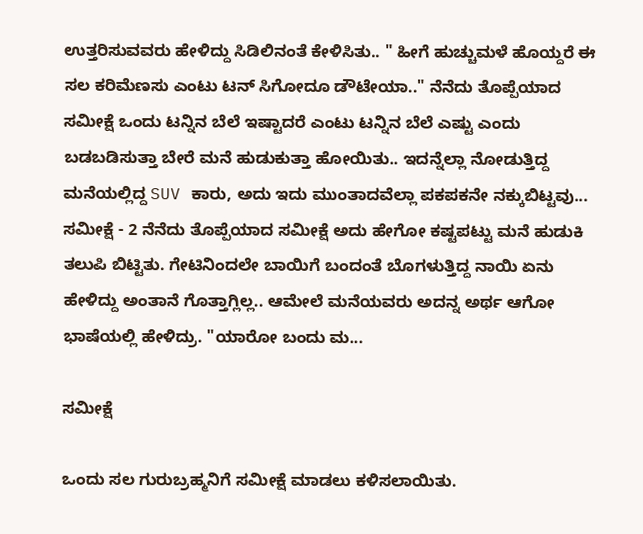ಉತ್ತರಿಸುವವರು ಹೇಳಿದ್ದು ಸಿಡಿಲಿನಂತೆ ಕೇಳಿಸಿತು.. " ಹೀಗೆ ಹುಚ್ಚುಮಳೆ ಹೊಯ್ದರೆ ಈ ಸಲ ಕರಿಮೆಣಸು ಎಂಟು ಟನ್ ಸಿಗೋದೂ ಡೌಟೇಯಾ.." ನೆನೆದು ತೊಪ್ಪೆಯಾದ ಸಮೀಕ್ಷೆ ಒಂದು ಟನ್ನಿನ ಬೆಲೆ ಇಷ್ಟಾದರೆ ಎಂಟು ಟನ್ನಿನ ಬೆಲೆ ಎಷ್ಟು ಎಂದು ಬಡಬಡಿಸುತ್ತಾ ಬೇರೆ ಮನೆ ಹುಡುಕುತ್ತಾ ಹೋಯಿತು.. ಇದನ್ನೆಲ್ಲಾ ನೋಡುತ್ತಿದ್ದ ಮನೆಯಲ್ಲಿದ್ದ SUV ಕಾರು, ಅದು ಇದು ಮುಂತಾದವೆಲ್ಲಾ ಪಕಪಕನೇ ನಕ್ಕುಬಿಟ್ಟವು... ಸಮೀಕ್ಷೆ - 2 ನೆನೆದು ತೊಪ್ಪೆಯಾದ ಸಮೀಕ್ಷೆ ಅದು ಹೇಗೋ ಕಷ್ಟಪಟ್ಟು ಮನೆ ಹುಡುಕಿ ತಲುಪಿ ಬಿಟ್ಟಿತು. ಗೇಟಿನಿಂದಲೇ ಬಾಯಿಗೆ ಬಂದಂತೆ ಬೊಗಳುತ್ತಿದ್ದ ನಾಯಿ ಏನು ಹೇಳಿದ್ದು ಅಂತಾನೆ ಗೊತ್ತಾಗ್ಲಿಲ್ಲ.. ಆಮೇಲೆ ಮನೆಯವರು ಅದನ್ನ ಅರ್ಥ ಆಗೋ ಭಾಷೆಯಲ್ಲಿ ಹೇಳಿದ್ರು. "ಯಾರೋ ಬಂದು ಮ...

ಸಮೀಕ್ಷೆ

ಒಂದು ಸಲ ಗುರುಬ್ರಹ್ಮನಿಗೆ ಸಮೀಕ್ಷೆ ಮಾಡಲು ಕಳಿಸಲಾಯಿತು.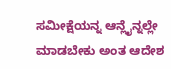ಸಮೀಕ್ಷೆಯನ್ನ ಆನ್ಲೈನ್ನಲ್ಲೇ ಮಾಡಬೇಕು ಅಂತ ಆದೇಶ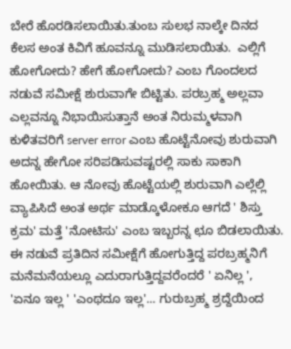ಬೇರೆ ಹೊರಡಿಸಲಾಯಿತು.ತುಂಬ ಸುಲಭ ನಾಲ್ಕೇ ದಿನದ ಕೆಲಸ ಅಂತ ಕಿವಿಗೆ ಹೂವನ್ನೂ ಮುಡಿಸಲಾಯಿತು.  ಎಲ್ಲಿಗೆ ಹೋಗೋದು? ಹೇಗೆ ಹೋಗೋದು? ಎಂಬ ಗೊಂದಲದ ನಡುವೆ ಸಮೀಕ್ಷೆ ಶುರುವಾಗೇ ಬಿಟ್ಟಿತು. ಪರಬ್ರಹ್ಮ ಅಲ್ಲವಾ ಎಲ್ಲವನ್ನೂ ನಿಭಾಯಿಸುತ್ತಾನೆ ಅಂತ ನಿರುಮ್ಮಳವಾಗಿ ಕುಳಿತವರಿಗೆ server error ಎಂಬ ಹೊಟ್ಟೆನೋವು ಶುರುವಾಗಿ ಅದನ್ನ ಹೇಗೋ ಸರಿಪಡಿಸುವಷ್ಟರಲ್ಲಿ ಸಾಕು ಸಾಕಾಗಿ ಹೋಯಿತು. ಆ ನೋವು ಹೊಟ್ಟೆಯಲ್ಲಿ ಶುರುವಾಗಿ ಎಲ್ಲೆಲ್ಲಿ ವ್ಯಾಪಿಸಿದೆ ಅಂತ ಅರ್ಥ ಮಾಡ್ಕೊಳೋಕೂ ಆಗದೆ ' ಶಿಸ್ತು ಕ್ರಮ' ಮತ್ತೆ 'ನೋಟಿಸು' ಎಂಬ ಇಬ್ಬರನ್ನ ಛೂ ಬಿಡಲಾಯಿತು.   ಈ ನಡುವೆ ಪ್ರತಿದಿನ ಸಮೀಕ್ಷೆಗೆ ಹೋಗುತ್ತಿದ್ದ ಪರಬ್ರಹ್ಮನಿಗೆ ಮನೆಮನೆಯಲ್ಲೂ ಎದುರಾಗುತ್ತಿದ್ದವರೆಂದರೆ ' ಏನಿಲ್ಲ ', 'ಏನೂ ಇಲ್ಲ ' 'ಎಂಥದೂ ಇಲ್ಲ'... ಗುರುಬ್ರಹ್ಮ ಶ್ರದ್ದೆಯಿಂದ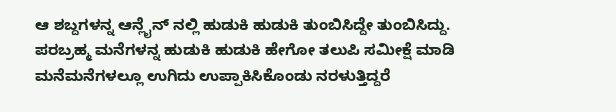ಆ ಶಬ್ದಗಳನ್ನ ಆನ್ಲೈನ್ ನಲ್ಲಿ ಹುಡುಕಿ ಹುಡುಕಿ ತುಂಬಿಸಿದ್ದೇ ತುಂಬಿಸಿದ್ದು.  ಪರಬ್ರಹ್ಮ ಮನೆಗಳನ್ನ ಹುಡುಕಿ ಹುಡುಕಿ ಹೇಗೋ ತಲುಪಿ ಸಮೀಕ್ಷೆ ಮಾಡಿ ಮನೆಮನೆಗಳಲ್ಲೂ ಉಗಿದು ಉಪ್ಪಾಕಿಸಿಕೊಂಡು ನರಳುತ್ತಿದ್ದರೆ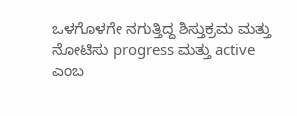ಒಳಗೊಳಗೇ ನಗುತ್ತಿದ್ದ ಶಿಸ್ತುಕ್ರಮ ಮತ್ತು ನೋಟಿಸು progress ಮತ್ತು active ಎಂಬ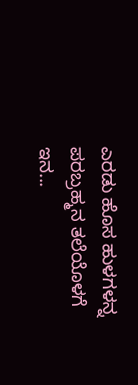ಎರಡು ಹೊಸ ಹುಳಗಳನ್ನ ಪರಬ್ರಹ್ಮನ ತಲೆಯೊಳಗೆ ಇನ...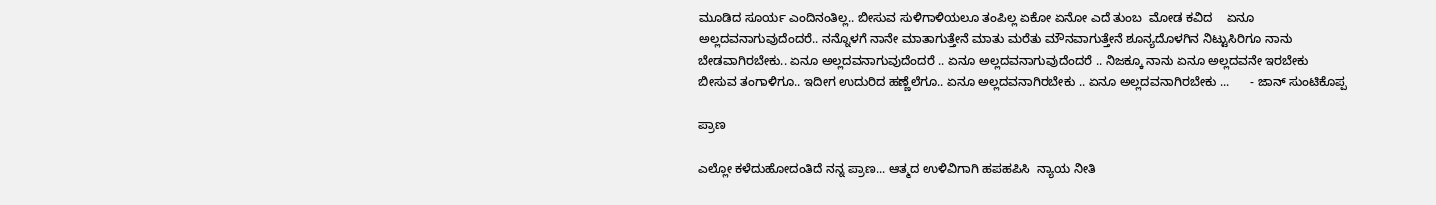ಮೂಡಿದ ಸೂರ್ಯ ಎಂದಿನಂತಿಲ್ಲ.. ಬೀಸುವ ಸುಳಿಗಾಳಿಯಲೂ ತಂಪಿಲ್ಲ ಏಕೋ ಏನೋ ಎದೆ ತುಂಬ  ಮೋಡ ಕವಿದ    ಏನೂ ಅಲ್ಲದವನಾಗುವುದೆಂದರೆ.. ನನ್ನೊಳಗೆ ನಾನೇ ಮಾತಾಗುತ್ತೇನೆ ಮಾತು ಮರೆತು ಮೌನವಾಗುತ್ತೇನೆ ಶೂನ್ಯದೊಳಗಿನ ನಿಟ್ಟುಸಿರಿಗೂ ನಾನು ಬೇಡವಾಗಿರಬೇಕು.. ಏನೂ ಅಲ್ಲದವನಾಗುವುದೆಂದರೆ .. ಏನೂ ಅಲ್ಲದವನಾಗುವುದೆಂದರೆ .. ನಿಜಕ್ಕೂ ನಾನು ಏನೂ ಅಲ್ಲದವನೇ ಇರಬೇಕು  ಬೀಸುವ ತಂಗಾಳಿಗೂ.. ಇದೀಗ ಉದುರಿದ ಹಣ್ಣೆಲೆಗೂ.. ಏನೂ ಅಲ್ಲದವನಾಗಿರಬೇಕು .. ಏನೂ ಅಲ್ಲದವನಾಗಿರಬೇಕು ...      - ಜಾನ್ ಸುಂಟಿಕೊಪ್ಪ

ಪ್ರಾಣ

ಎಲ್ಲೋ ಕಳೆದುಹೋದಂತಿದೆ ನನ್ನ ಪ್ರಾಣ... ಆತ್ಮದ ಉಳಿವಿಗಾಗಿ ಹಪಹಪಿಸಿ  ನ್ಯಾಯ ನೀತಿ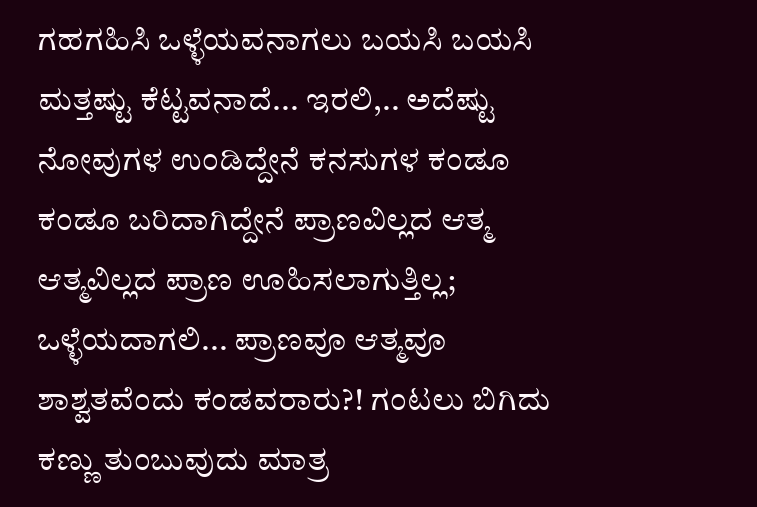ಗಹಗಹಿಸಿ ಒಳ್ಳೆಯವನಾಗಲು ಬಯಸಿ ಬಯಸಿ ಮತ್ತಷ್ಟು ಕೆಟ್ಟವನಾದೆ... ಇರಲಿ,.. ಅದೆಷ್ಟು ನೋವುಗಳ ಉಂಡಿದ್ದೇನೆ ಕನಸುಗಳ ಕಂಡೂ ಕಂಡೂ ಬರಿದಾಗಿದ್ದೇನೆ ಪ್ರಾಣವಿಲ್ಲದ ಆತ್ಮ  ಆತ್ಮವಿಲ್ಲದ ಪ್ರಾಣ ಊಹಿಸಲಾಗುತ್ತಿಲ್ಲ; ಒಳ್ಳೆಯದಾಗಲಿ... ಪ್ರಾಣವೂ ಆತ್ಮವೂ ಶಾಶ್ವತವೆಂದು ಕಂಡವರಾರು?! ಗಂಟಲು ಬಿಗಿದು  ಕಣ್ಣು ತುಂಬುವುದು ಮಾತ್ರ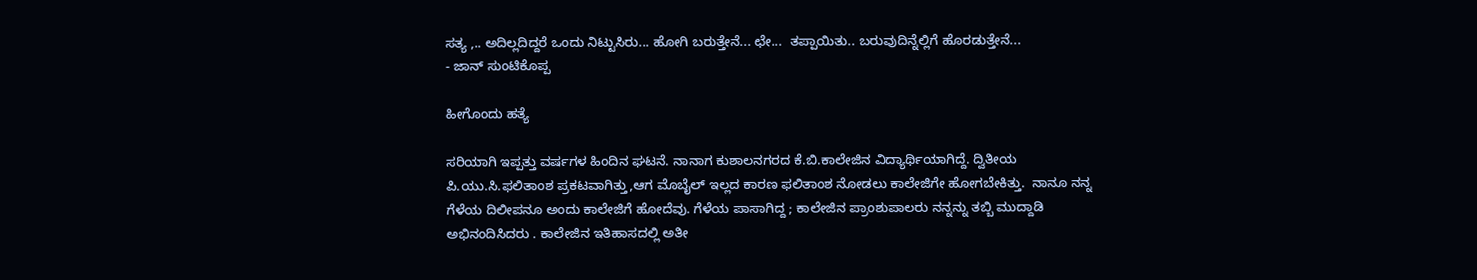ಸತ್ಯ ,.. ಅದಿಲ್ಲದಿದ್ದರೆ ಒಂದು ನಿಟ್ಟುಸಿರು... ಹೋಗಿ ಬರುತ್ತೇನೆ... ಛೇ...  ತಪ್ಪಾಯಿತು.. ಬರುವುದಿನ್ನೆಲ್ಲಿಗೆ ಹೊರಡುತ್ತೇನೆ...                        - ಜಾನ್ ಸುಂಟಿಕೊಪ್ಪ

ಹೀಗೊಂದು ಹತ್ಯೆ

ಸರಿಯಾಗಿ ಇಪ್ಪತ್ತು ವರ್ಷಗಳ ಹಿಂದಿನ ಘಟನೆ. ನಾನಾಗ ಕುಶಾಲನಗರದ ಕೆ.ಬಿ.ಕಾಲೇಜಿನ ವಿದ್ಯಾರ್ಥಿಯಾಗಿದ್ದೆ. ದ್ವಿತೀಯ ಪಿ.ಯು.ಸಿ.ಫಲಿತಾಂಶ ಪ್ರಕಟವಾಗಿತ್ತು,ಆಗ ಮೊಬೈಲ್ ಇಲ್ಲದ ಕಾರಣ ಫಲಿತಾಂಶ ನೋಡಲು ಕಾಲೇಜಿಗೇ ಹೋಗಬೇಕಿತ್ತು.  ನಾನೂ ನನ್ನ ಗೆಳೆಯ ದಿಲೀಪನೂ ಅಂದು ಕಾಲೇಜಿಗೆ ಹೋದೆವು. ಗೆಳೆಯ ಪಾಸಾಗಿದ್ದ ; ಕಾಲೇಜಿನ ಪ್ರಾಂಶುಪಾಲರು ನನ್ನನ್ನು ತಬ್ಬಿ ಮುದ್ದಾಡಿ ಅಭಿನಂದಿಸಿದರು . ಕಾಲೇಜಿನ ಇತಿಹಾಸದಲ್ಲಿ ಅತೀ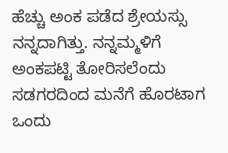ಹೆಚ್ಚು ಅಂಕ ಪಡೆದ ಶ್ರೇಯಸ್ಸು  ನನ್ನದಾಗಿತ್ತು. ನನ್ನಮ್ಮಳಿಗೆ ಅಂಕಪಟ್ಟಿ ತೋರಿಸಲೆಂದು ಸಡಗರದಿಂದ ಮನೆಗೆ ಹೊರಟಾಗ ಒಂದು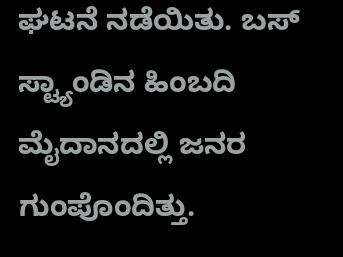ಘಟನೆ ನಡೆಯಿತು. ಬಸ್ ಸ್ಟ್ಯಾಂಡಿನ ಹಿಂಬದಿ ಮೈದಾನದಲ್ಲಿ ಜನರ ಗುಂಪೊಂದಿತ್ತು.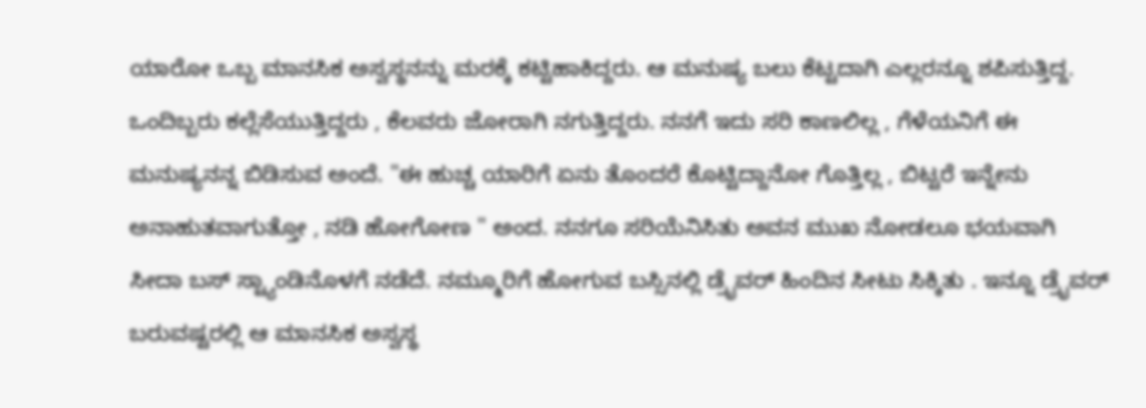ಯಾರೋ ಒಬ್ಬ ಮಾನಸಿಕ ಅಸ್ವಸ್ಥನನ್ನು ಮರಕ್ಕೆ ಕಟ್ಟಿಹಾಕಿದ್ದರು. ಆ ಮನುಷ್ಯ ಬಲು ಕೆಟ್ಟದಾಗಿ ಎಲ್ಲರನ್ನೂ ಶಪಿಸುತ್ತಿದ್ದ. ಒಂದಿಬ್ಬರು ಕಲ್ಲೆಸೆಯುತ್ತಿದ್ದರು , ಕೆಲವರು ಜೋರಾಗಿ ನಗುತ್ತಿದ್ದರು. ನನಗೆ ಇದು ಸರಿ ಕಾಣಲಿಲ್ಲ , ಗೆಳೆಯನಿಗೆ ಈ ಮನುಷ್ಯನನ್ನ ಬಿಡಿಸುವ ಅಂದೆ. "ಈ ಹುಚ್ಚ ಯಾರಿಗೆ ಏನು ತೊಂದರೆ ಕೊಟ್ಟಿದ್ದಾನೋ ಗೊತ್ತಿಲ್ಲ , ಬಿಟ್ಟರೆ ಇನ್ನೇನು ಅನಾಹುತವಾಗುತ್ತೋ , ನಡಿ ಹೋಗೋಣ " ಅಂದ. ನನಗೂ ಸರಿಯೆನಿಸಿತು ಅವನ ಮುಖ ನೋಡಲೂ ಭಯವಾಗಿ ಸೀದಾ ಬಸ್ ಸ್ಟ್ಯಾಂಡಿನೊಳಗೆ ನಡೆದೆ. ನಮ್ಮೂರಿಗೆ ಹೋಗುವ ಬಸ್ಸಿನಲ್ಲಿ ಡ್ರೈವರ್ ಹಿಂದಿನ ಸೀಟು ಸಿಕ್ಕಿತು . ಇನ್ನೂ ಡ್ರೈವರ್ ಬರುವಷ್ಟರಲ್ಲಿ ಆ ಮಾನಸಿಕ ಅಸ್ವಸ್ಥ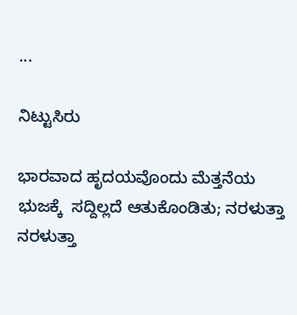...

ನಿಟ್ಟುಸಿರು

ಭಾರವಾದ ಹೃದಯವೊಂದು ಮೆತ್ತನೆಯ ಭುಜಕ್ಕೆ  ಸದ್ದಿಲ್ಲದೆ ಆತುಕೊಂಡಿತು; ನರಳುತ್ತಾ ನರಳುತ್ತಾ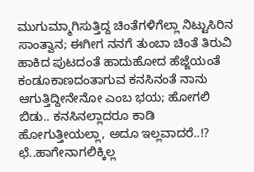ಮುಗುಮ್ಮಾಗಿಸುತ್ತಿದ್ದ ಚಿಂತೆಗಳಿಗೆಲ್ಲಾ ನಿಟ್ಟುಸಿರಿನ ಸಾಂತ್ವಾನ; ಈಗೀಗ ನನಗೆ ತುಂಬಾ ಚಿಂತೆ ತಿರುವಿ ಹಾಕಿದ ಪುಟದಂತೆ ಹಾದುಹೋದ ಹೆಜ್ಜೆಯಂತೆ ಕಂಡೂಕಾಣದಂತಾಗುವ ಕನಸಿನಂತೆ ನಾನು ಆಗುತ್ತಿದ್ದೀನೇನೋ ಎಂಬ ಭಯ; ಹೋಗಲಿ ಬಿಡು.. ಕನಸಿನಲ್ಲಾದರೂ ಕಾಡಿ ಹೋಗುತ್ತೀಯಲ್ಲಾ, ಅದೂ ಇಲ್ಲವಾದರೆ..!? ಛೆ..ಹಾಗೇನಾಗಲಿಕ್ಕಿಲ್ಲ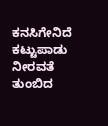ಕನಸಿಗೇನಿದೆ ಕಟ್ಟುಪಾಡು  ನೀರವತೆ ತುಂಬಿದ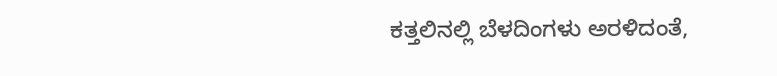ಕತ್ತಲಿನಲ್ಲಿ ಬೆಳದಿಂಗಳು ಅರಳಿದಂತೆ,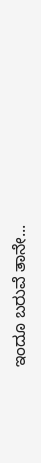ಇಂದೂ ಬರುವೆ ತಾನೇ...